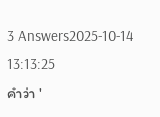3 Answers2025-10-14 13:13:25
คำว่า '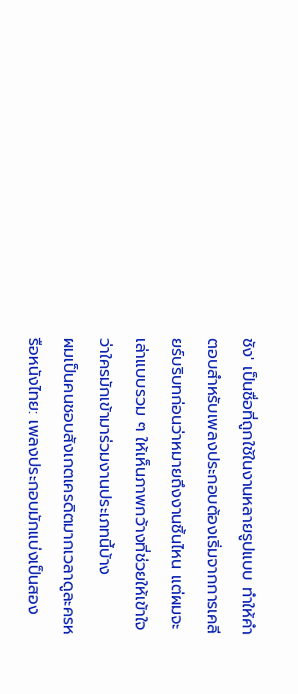ชัง' เป็นชื่อที่ถูกใช้ในงานหลายรูปแบบ ทำให้คำตอบสำหรับเพลงประกอบต้องเริ่มจากการเคลียร์บริบทก่อนว่าหมายถึงงานชิ้นไหน แต่ผมจะเล่าแบบรวม ๆ ให้เห็นภาพกว้างที่ช่วยให้เข้าใจว่าใครมักเข้ามาร่วมงานประเภทนี้บ้าง
ผมเป็นคนชอบสังเกตเครดิตมากเวลาดูละครหรือหนังไทย: เพลงประกอบมักแบ่งเป็นสอง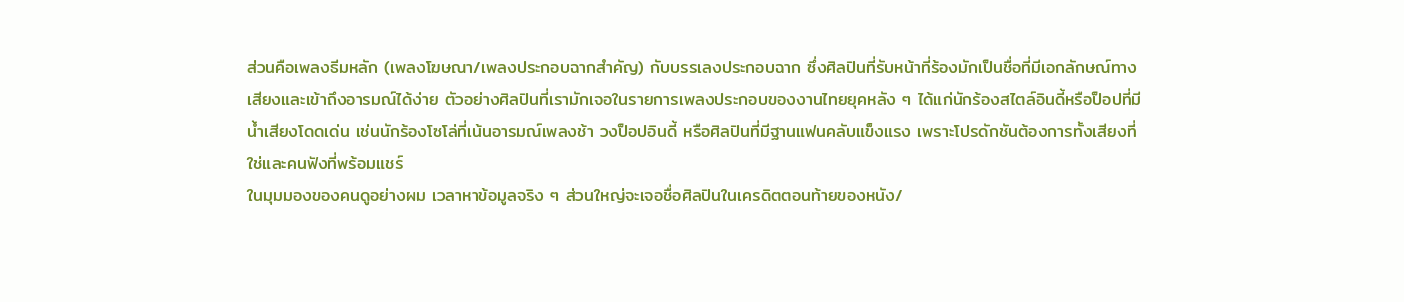ส่วนคือเพลงธีมหลัก (เพลงโฆษณา/เพลงประกอบฉากสำคัญ) กับบรรเลงประกอบฉาก ซึ่งศิลปินที่รับหน้าที่ร้องมักเป็นชื่อที่มีเอกลักษณ์ทางเสียงและเข้าถึงอารมณ์ได้ง่าย ตัวอย่างศิลปินที่เรามักเจอในรายการเพลงประกอบของงานไทยยุคหลัง ๆ ได้แก่นักร้องสไตล์อินดี้หรือป็อปที่มีน้ำเสียงโดดเด่น เช่นนักร้องโซโล่ที่เน้นอารมณ์เพลงช้า วงป็อปอินดี้ หรือศิลปินที่มีฐานแฟนคลับแข็งแรง เพราะโปรดักชันต้องการทั้งเสียงที่ใช่และคนฟังที่พร้อมแชร์
ในมุมมองของคนดูอย่างผม เวลาหาข้อมูลจริง ๆ ส่วนใหญ่จะเจอชื่อศิลปินในเครดิตตอนท้ายของหนัง/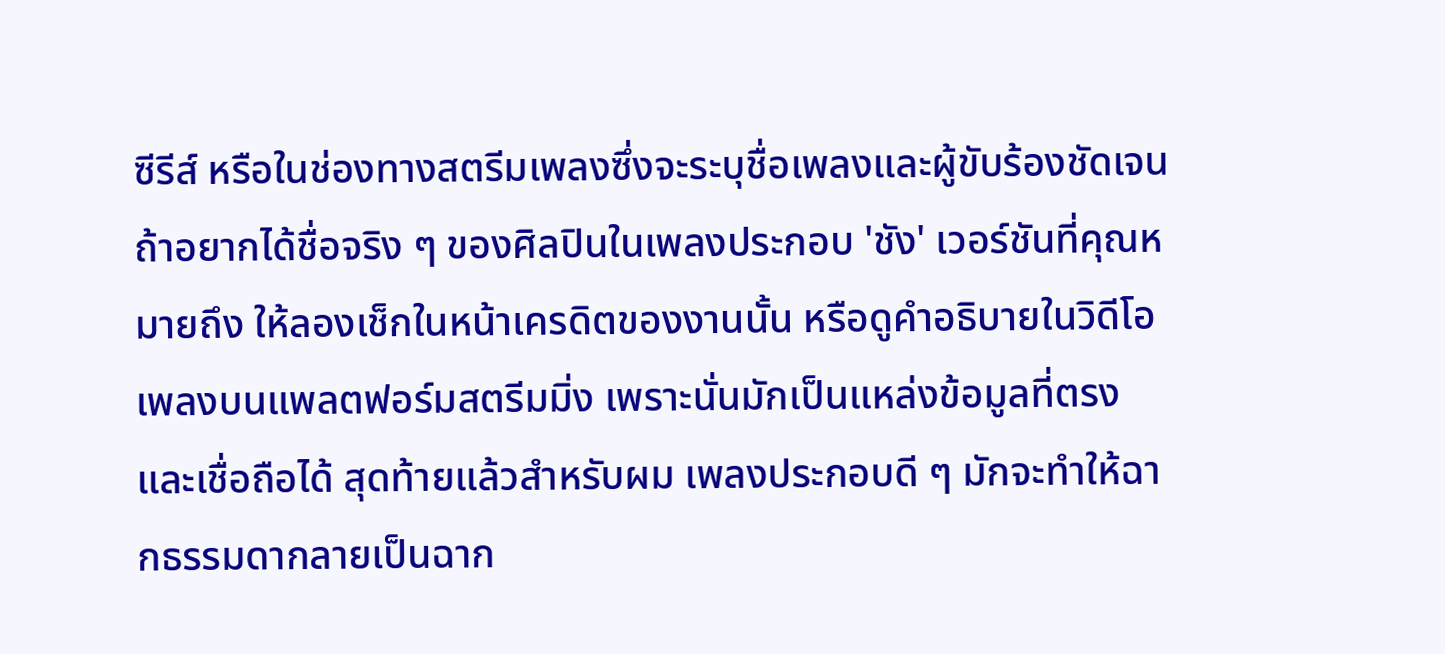ซีรีส์ หรือในช่องทางสตรีมเพลงซึ่งจะระบุชื่อเพลงและผู้ขับร้องชัดเจน ถ้าอยากได้ชื่อจริง ๆ ของศิลปินในเพลงประกอบ 'ชัง' เวอร์ชันที่คุณหมายถึง ให้ลองเช็กในหน้าเครดิตของงานนั้น หรือดูคำอธิบายในวิดีโอเพลงบนแพลตฟอร์มสตรีมมิ่ง เพราะนั่นมักเป็นแหล่งข้อมูลที่ตรงและเชื่อถือได้ สุดท้ายแล้วสำหรับผม เพลงประกอบดี ๆ มักจะทำให้ฉากธรรมดากลายเป็นฉาก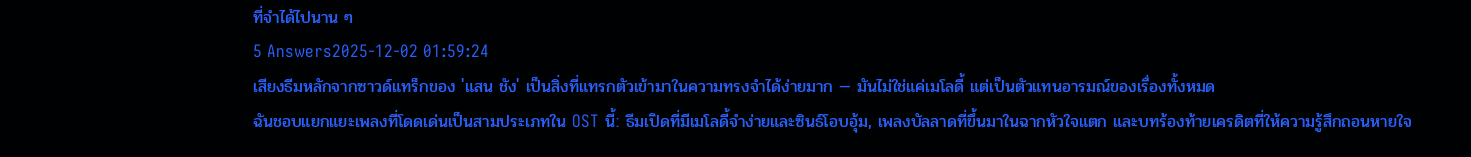ที่จำได้ไปนาน ๆ
5 Answers2025-12-02 01:59:24
เสียงธีมหลักจากซาวด์แทร็กของ 'แสน ชัง' เป็นสิ่งที่แทรกตัวเข้ามาในความทรงจำได้ง่ายมาก — มันไม่ใช่แค่เมโลดี้ แต่เป็นตัวแทนอารมณ์ของเรื่องทั้งหมด
ฉันชอบแยกแยะเพลงที่โดดเด่นเป็นสามประเภทใน OST นี้: ธีมเปิดที่มีเมโลดี้จำง่ายและซินธ์โอบอุ้ม, เพลงบัลลาดที่ขึ้นมาในฉากหัวใจแตก และบทร้องท้ายเครดิตที่ให้ความรู้สึกถอนหายใจ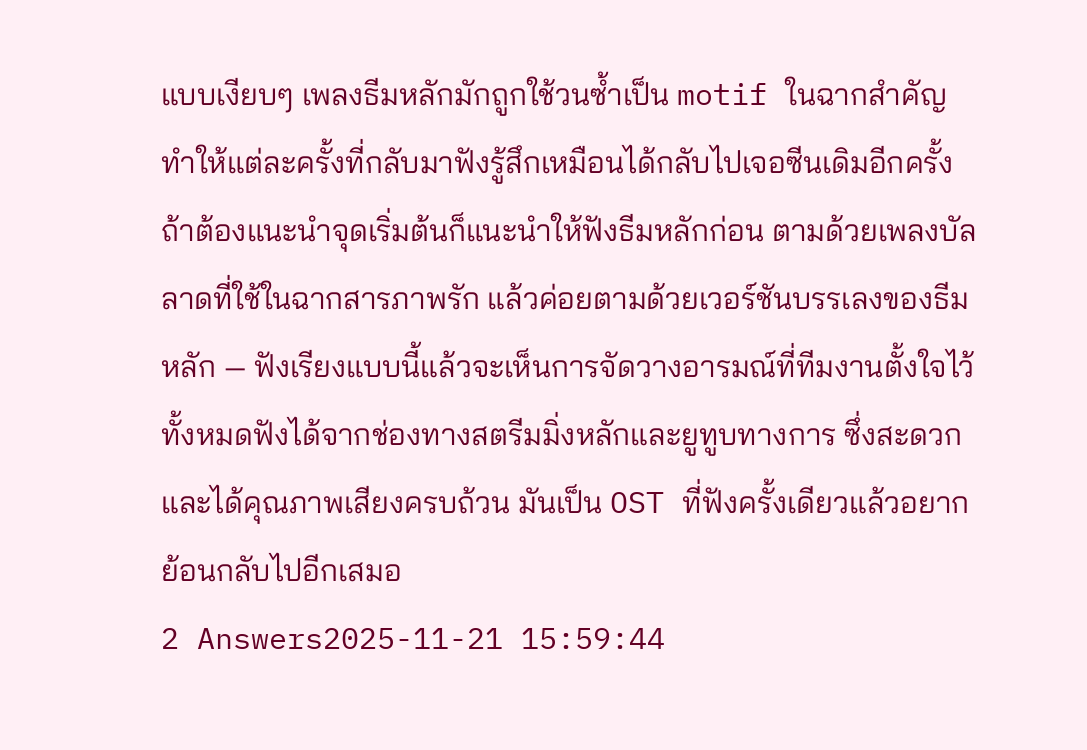แบบเงียบๆ เพลงธีมหลักมักถูกใช้วนซ้ำเป็น motif ในฉากสำคัญ ทำให้แต่ละครั้งที่กลับมาฟังรู้สึกเหมือนได้กลับไปเจอซีนเดิมอีกครั้ง
ถ้าต้องแนะนำจุดเริ่มต้นก็แนะนำให้ฟังธีมหลักก่อน ตามด้วยเพลงบัลลาดที่ใช้ในฉากสารภาพรัก แล้วค่อยตามด้วยเวอร์ชันบรรเลงของธีมหลัก — ฟังเรียงแบบนี้แล้วจะเห็นการจัดวางอารมณ์ที่ทีมงานตั้งใจไว้ ทั้งหมดฟังได้จากช่องทางสตรีมมิ่งหลักและยูทูบทางการ ซึ่งสะดวกและได้คุณภาพเสียงครบถ้วน มันเป็น OST ที่ฟังครั้งเดียวแล้วอยากย้อนกลับไปอีกเสมอ
2 Answers2025-11-21 15:59:44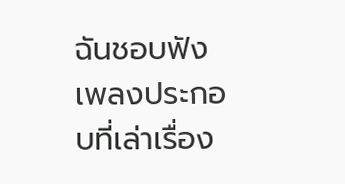ฉันชอบฟังเพลงประกอบที่เล่าเรื่อง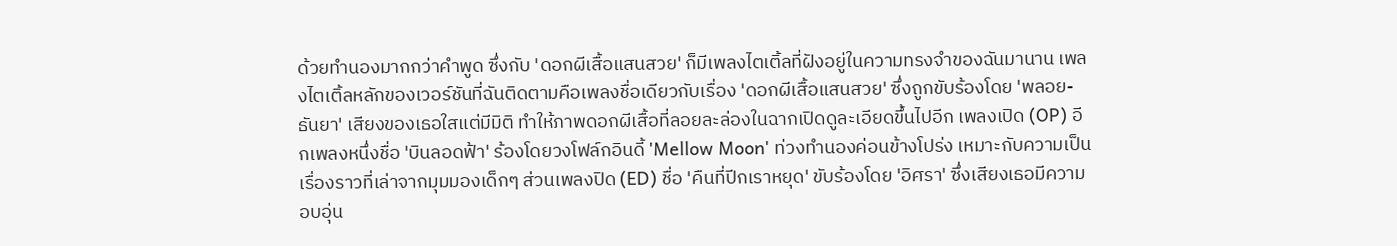ด้วยทำนองมากกว่าคำพูด ซึ่งกับ 'ดอกผีเสื้อแสนสวย' ก็มีเพลงไตเติ้ลที่ฝังอยู่ในความทรงจำของฉันมานาน เพลงไตเติ้ลหลักของเวอร์ชันที่ฉันติดตามคือเพลงชื่อเดียวกับเรื่อง 'ดอกผีเสื้อแสนสวย' ซึ่งถูกขับร้องโดย 'พลอย-ธันยา' เสียงของเธอใสแต่มีมิติ ทำให้ภาพดอกผีเสื้อที่ลอยละล่องในฉากเปิดดูละเอียดขึ้นไปอีก เพลงเปิด (OP) อีกเพลงหนึ่งชื่อ 'บินลอดฟ้า' ร้องโดยวงโฟล์กอินดี้ 'Mellow Moon' ท่วงทำนองค่อนข้างโปร่ง เหมาะกับความเป็นเรื่องราวที่เล่าจากมุมมองเด็กๆ ส่วนเพลงปิด (ED) ชื่อ 'คืนที่ปีกเราหยุด' ขับร้องโดย 'อิศรา' ซึ่งเสียงเธอมีความอบอุ่น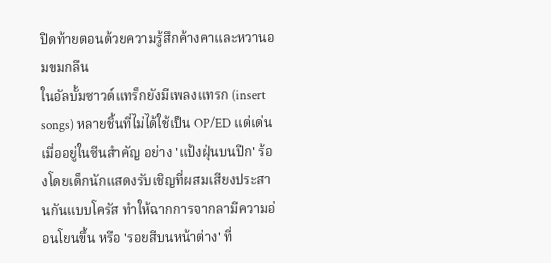ปิดท้ายตอนด้วยความรู้สึกค้างคาและหวานอมขมกลืน
ในอัลบั้มซาวด์แทร็กยังมีเพลงแทรก (insert songs) หลายชิ้นที่ไม่ได้ใช้เป็น OP/ED แต่เด่นเมื่ออยู่ในซีนสำคัญ อย่าง 'แป้งฝุ่นบนปีก' ร้องโดยเด็กนักแสดงรับเชิญที่ผสมเสียงประสานกันแบบโครัส ทำให้ฉากการจากลามีความอ่อนโยนขึ้น หรือ 'รอยสีบนหน้าต่าง' ที่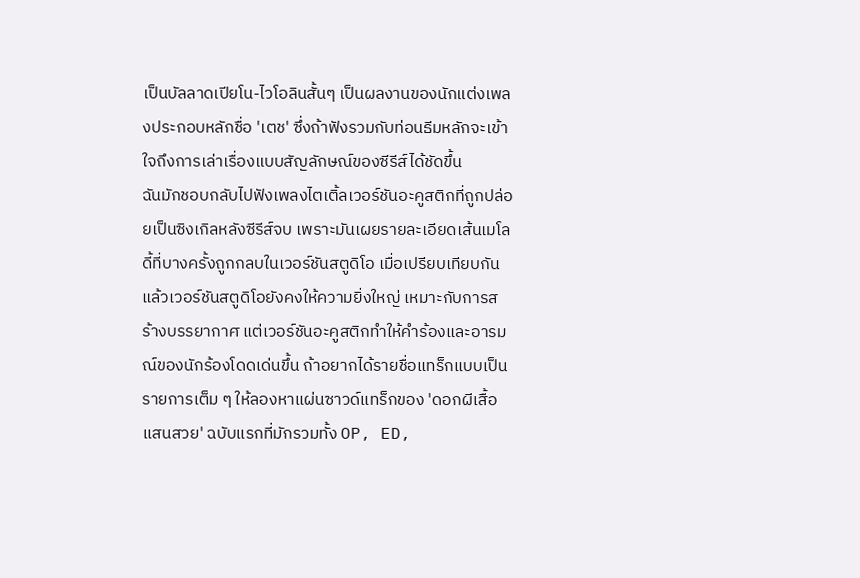เป็นบัลลาดเปียโน-ไวโอลินสั้นๆ เป็นผลงานของนักแต่งเพลงประกอบหลักชื่อ 'เตช' ซึ่งถ้าฟังรวมกับท่อนธีมหลักจะเข้าใจถึงการเล่าเรื่องแบบสัญลักษณ์ของซีรีส์ได้ชัดขึ้น
ฉันมักชอบกลับไปฟังเพลงไตเติ้ลเวอร์ชันอะคูสติกที่ถูกปล่อยเป็นซิงเกิลหลังซีรีส์จบ เพราะมันเผยรายละเอียดเส้นเมโลดี้ที่บางครั้งถูกกลบในเวอร์ชันสตูดิโอ เมื่อเปรียบเทียบกันแล้วเวอร์ชันสตูดิโอยังคงให้ความยิ่งใหญ่ เหมาะกับการสร้างบรรยากาศ แต่เวอร์ชันอะคูสติกทำให้คำร้องและอารมณ์ของนักร้องโดดเด่นขึ้น ถ้าอยากได้รายชื่อแทร็กแบบเป็นรายการเต็ม ๆ ให้ลองหาแผ่นซาวด์แทร็กของ 'ดอกผีเสื้อแสนสวย' ฉบับแรกที่มักรวมทั้ง OP, ED,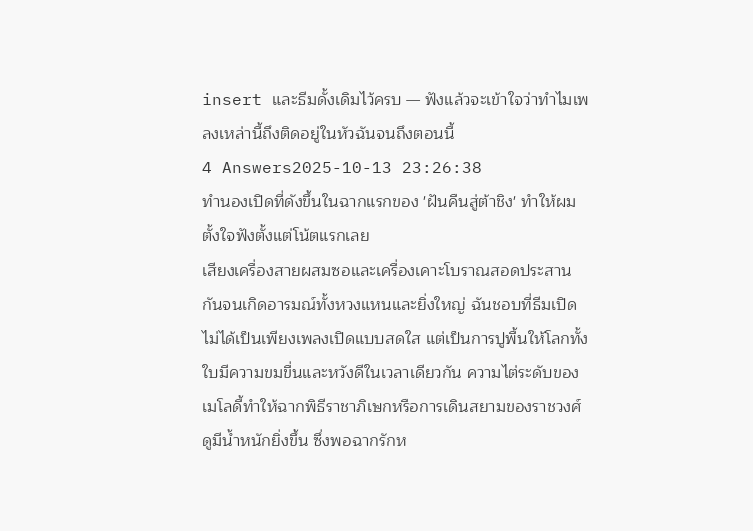insert และธีมดั้งเดิมไว้ครบ — ฟังแล้วจะเข้าใจว่าทำไมเพลงเหล่านี้ถึงติดอยู่ในหัวฉันจนถึงตอนนี้
4 Answers2025-10-13 23:26:38
ทำนองเปิดที่ดังขึ้นในฉากแรกของ 'ฝันคืนสู่ต้าชิง' ทำให้ผมตั้งใจฟังตั้งแต่โน้ตแรกเลย
เสียงเครื่องสายผสมซอและเครื่องเคาะโบราณสอดประสานกันจนเกิดอารมณ์ทั้งหวงแหนและยิ่งใหญ่ ฉันชอบที่ธีมเปิดไม่ได้เป็นเพียงเพลงเปิดแบบสดใส แต่เป็นการปูพื้นให้โลกทั้งใบมีความขมขื่นและหวังดีในเวลาเดียวกัน ความไต่ระดับของเมโลดี้ทำให้ฉากพิธีราชาภิเษกหรือการเดินสยามของราชวงศ์ดูมีน้ำหนักยิ่งขึ้น ซึ่งพอฉากรักห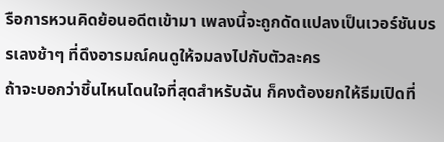รือการหวนคิดย้อนอดีตเข้ามา เพลงนี้จะถูกดัดแปลงเป็นเวอร์ชันบรรเลงช้าๆ ที่ดึงอารมณ์คนดูให้จมลงไปกับตัวละคร
ถ้าจะบอกว่าชิ้นไหนโดนใจที่สุดสำหรับฉัน ก็คงต้องยกให้ธีมเปิดที่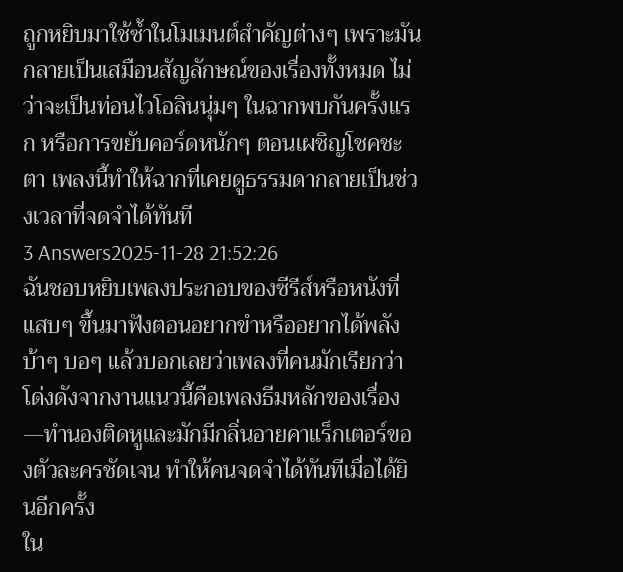ถูกหยิบมาใช้ซ้ำในโมเมนต์สำคัญต่างๆ เพราะมันกลายเป็นเสมือนสัญลักษณ์ของเรื่องทั้งหมด ไม่ว่าจะเป็นท่อนไวโอลินนุ่มๆ ในฉากพบกันครั้งแรก หรือการขยับคอร์ดหนักๆ ตอนเผชิญโชคชะตา เพลงนี้ทำให้ฉากที่เคยดูธรรมดากลายเป็นช่วงเวลาที่จดจำได้ทันที
3 Answers2025-11-28 21:52:26
ฉันชอบหยิบเพลงประกอบของซีรีส์หรือหนังที่แสบๆ ขึ้นมาฟังตอนอยากขำหรืออยากได้พลังบ้าๆ บอๆ แล้วบอกเลยว่าเพลงที่คนมักเรียกว่าโด่งดังจากงานแนวนี้คือเพลงธีมหลักของเรื่อง—ทำนองติดหูและมักมีกลิ่นอายคาแร็กเตอร์ของตัวละครชัดเจน ทำให้คนจดจำได้ทันทีเมื่อได้ยินอีกครั้ง
ใน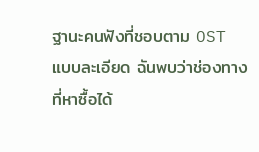ฐานะคนฟังที่ชอบตาม OST แบบละเอียด ฉันพบว่าช่องทางที่หาซื้อได้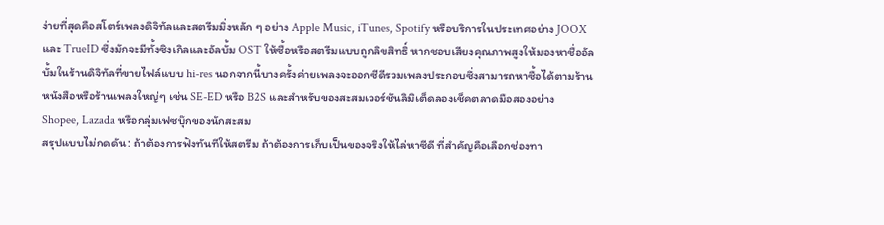ง่ายที่สุดคือสโตร์เพลงดิจิทัลและสตรีมมิ่งหลัก ๆ อย่าง Apple Music, iTunes, Spotify หรือบริการในประเทศอย่าง JOOX และ TrueID ซึ่งมักจะมีทั้งซิงเกิลและอัลบั้ม OST ให้ซื้อหรือสตรีมแบบถูกลิขสิทธิ์ หากชอบเสียงคุณภาพสูงให้มองหาชื่ออัลบั้มในร้านดิจิทัลที่ขายไฟล์แบบ hi-res นอกจากนี้บางครั้งค่ายเพลงจะออกซีดีรวมเพลงประกอบซึ่งสามารถหาซื้อได้ตามร้านหนังสือหรือร้านเพลงใหญ่ๆ เช่น SE-ED หรือ B2S และสำหรับของสะสมเวอร์ชันลิมิเต็ดลองเช็คตลาดมือสองอย่าง Shopee, Lazada หรือกลุ่มเฟซบุ๊กของนักสะสม
สรุปแบบไม่กดดัน: ถ้าต้องการฟังทันทีให้สตรีม ถ้าต้องการเก็บเป็นของจริงให้ไล่หาซีดี ที่สำคัญคือเลือกช่องทา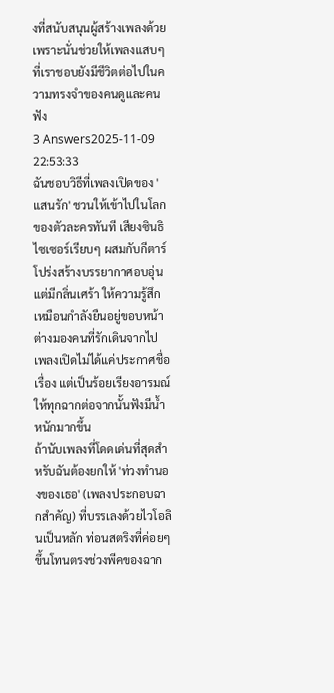งที่สนับสนุนผู้สร้างเพลงด้วย เพราะนั่นช่วยให้เพลงแสบๆ ที่เราชอบยังมีชีวิตต่อไปในความทรงจำของคนดูและคนฟัง
3 Answers2025-11-09 22:53:33
ฉันชอบวิธีที่เพลงเปิดของ 'แสนรัก' ชวนให้เข้าไปในโลกของตัวละครทันที เสียงซินธิไซเซอร์เรียบๆ ผสมกับกีตาร์โปร่งสร้างบรรยากาศอบอุ่นแต่มีกลิ่นเศร้า ให้ความรู้สึกเหมือนกำลังยืนอยู่ขอบหน้าต่างมองคนที่รักเดินจากไป เพลงเปิดไม่ได้แค่ประกาศชื่อเรื่อง แต่เป็นร้อยเรียงอารมณ์ให้ทุกฉากต่อจากนั้นฟังมีน้ำหนักมากขึ้น
ถ้านับเพลงที่โดดเด่นที่สุดสำหรับฉันต้องยกให้ 'ท่วงทำนองของเธอ' (เพลงประกอบฉากสำคัญ) ที่บรรเลงด้วยไวโอลินเป็นหลัก ท่อนสตริงที่ค่อยๆ ขึ้นโทนตรงช่วงพีคของฉาก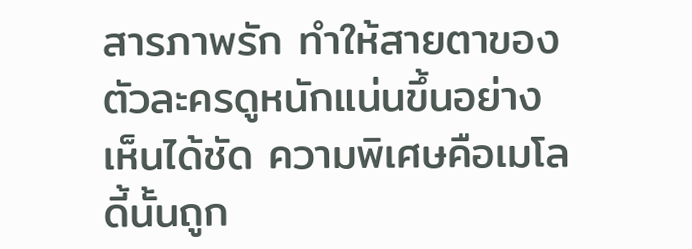สารภาพรัก ทำให้สายตาของตัวละครดูหนักแน่นขึ้นอย่างเห็นได้ชัด ความพิเศษคือเมโลดี้นั้นถูก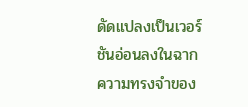ดัดแปลงเป็นเวอร์ชันอ่อนลงในฉากความทรงจำของ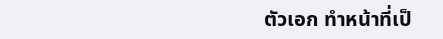ตัวเอก ทำหน้าที่เป็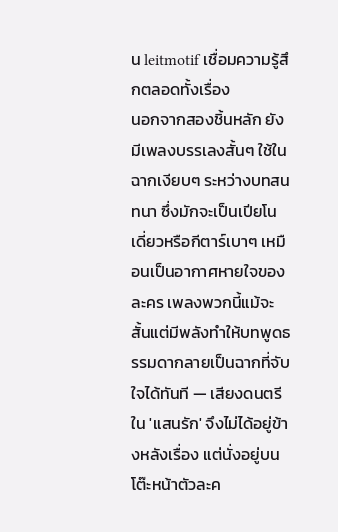น leitmotif เชื่อมความรู้สึกตลอดทั้งเรื่อง
นอกจากสองชิ้นหลัก ยังมีเพลงบรรเลงสั้นๆ ใช้ในฉากเงียบๆ ระหว่างบทสนทนา ซึ่งมักจะเป็นเปียโนเดี่ยวหรือกีตาร์เบาๆ เหมือนเป็นอากาศหายใจของละคร เพลงพวกนี้แม้จะสั้นแต่มีพลังทำให้บทพูดธรรมดากลายเป็นฉากที่จับใจได้ทันที — เสียงดนตรีใน 'แสนรัก' จึงไม่ได้อยู่ข้างหลังเรื่อง แต่นั่งอยู่บนโต๊ะหน้าตัวละค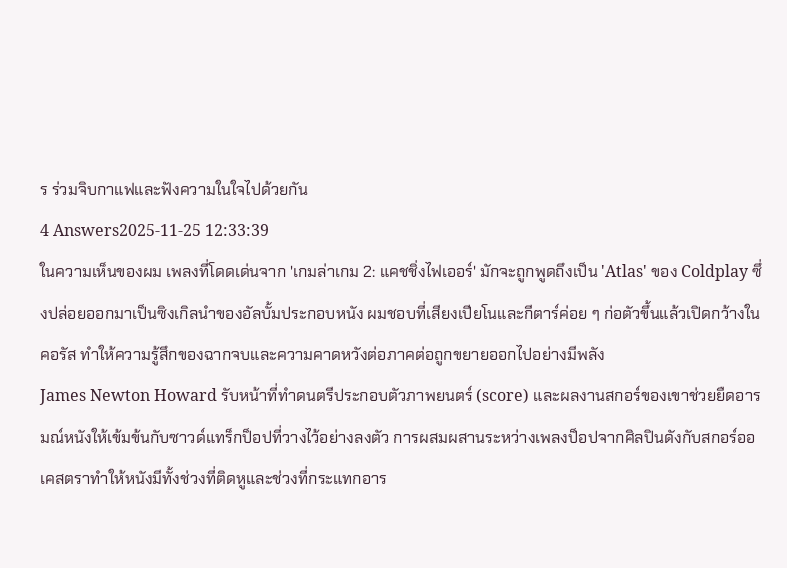ร ร่วมจิบกาแฟและฟังความในใจไปด้วยกัน
4 Answers2025-11-25 12:33:39
ในความเห็นของผม เพลงที่โดดเด่นจาก 'เกมล่าเกม 2: แคชชิ่งไฟเออร์' มักจะถูกพูดถึงเป็น 'Atlas' ของ Coldplay ซึ่งปล่อยออกมาเป็นซิงเกิลนำของอัลบั้มประกอบหนัง ผมชอบที่เสียงเปียโนและกีตาร์ค่อย ๆ ก่อตัวขึ้นแล้วเปิดกว้างในคอรัส ทำให้ความรู้สึกของฉากจบและความคาดหวังต่อภาคต่อถูกขยายออกไปอย่างมีพลัง
James Newton Howard รับหน้าที่ทำดนตรีประกอบตัวภาพยนตร์ (score) และผลงานสกอร์ของเขาช่วยยืดอารมณ์หนังให้เข้มข้นกับซาวด์แทร็กป็อปที่วางไว้อย่างลงตัว การผสมผสานระหว่างเพลงป็อปจากศิลปินดังกับสกอร์ออเคสตราทำให้หนังมีทั้งช่วงที่ติดหูและช่วงที่กระแทกอาร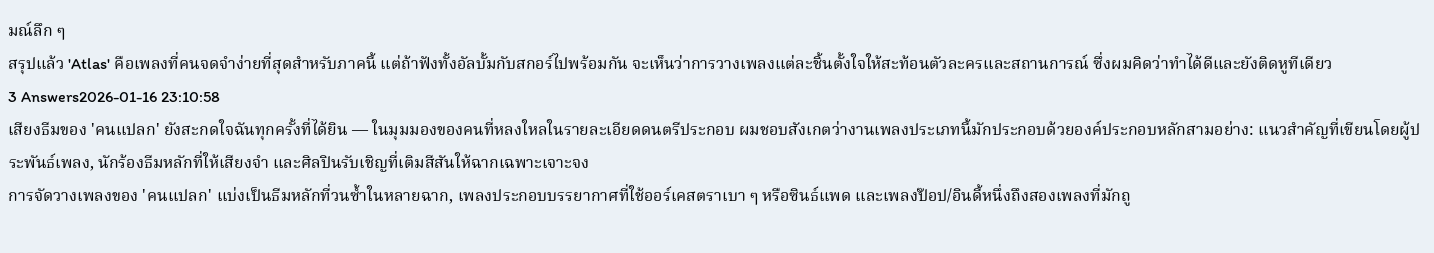มณ์ลึก ๆ
สรุปแล้ว 'Atlas' คือเพลงที่คนจดจำง่ายที่สุดสำหรับภาคนี้ แต่ถ้าฟังทั้งอัลบั้มกับสกอร์ไปพร้อมกัน จะเห็นว่าการวางเพลงแต่ละชิ้นตั้งใจให้สะท้อนตัวละครและสถานการณ์ ซึ่งผมคิดว่าทำได้ดีและยังติดหูทีเดียว
3 Answers2026-01-16 23:10:58
เสียงธีมของ 'คนแปลก' ยังสะกดใจฉันทุกครั้งที่ได้ยิน — ในมุมมองของคนที่หลงใหลในรายละเอียดดนตรีประกอบ ผมชอบสังเกตว่างานเพลงประเภทนี้มักประกอบด้วยองค์ประกอบหลักสามอย่าง: แนวสำคัญที่เขียนโดยผู้ประพันธ์เพลง, นักร้องธีมหลักที่ให้เสียงจำ และศิลปินรับเชิญที่เติมสีสันให้ฉากเฉพาะเจาะจง
การจัดวางเพลงของ 'คนแปลก' แบ่งเป็นธีมหลักที่วนซ้ำในหลายฉาก, เพลงประกอบบรรยากาศที่ใช้ออร์เคสตราเบา ๆ หรือซินธ์แพด และเพลงป๊อป/อินดี้หนึ่งถึงสองเพลงที่มักถู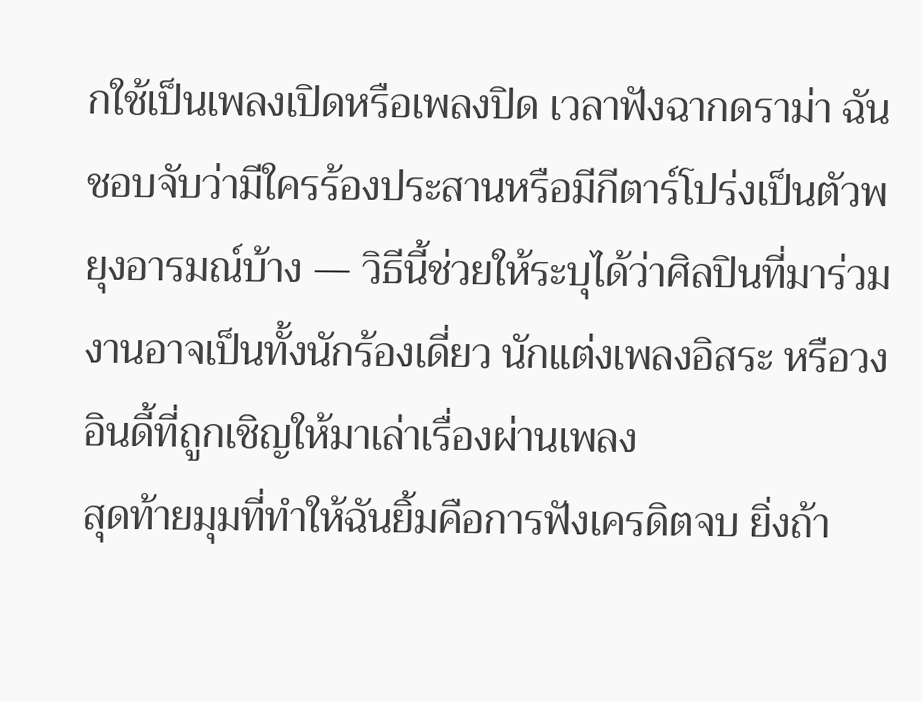กใช้เป็นเพลงเปิดหรือเพลงปิด เวลาฟังฉากดราม่า ฉันชอบจับว่ามีใครร้องประสานหรือมีกีตาร์โปร่งเป็นตัวพยุงอารมณ์บ้าง — วิธีนี้ช่วยให้ระบุได้ว่าศิลปินที่มาร่วมงานอาจเป็นทั้งนักร้องเดี่ยว นักแต่งเพลงอิสระ หรือวงอินดี้ที่ถูกเชิญให้มาเล่าเรื่องผ่านเพลง
สุดท้ายมุมที่ทำให้ฉันยิ้มคือการฟังเครดิตจบ ยิ่งถ้า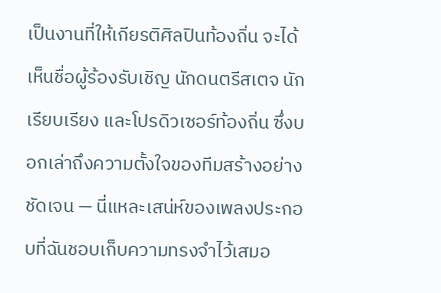เป็นงานที่ให้เกียรติศิลปินท้องถิ่น จะได้เห็นชื่อผู้ร้องรับเชิญ นักดนตรีสเตจ นักเรียบเรียง และโปรดิวเซอร์ท้องถิ่น ซึ่งบอกเล่าถึงความตั้งใจของทีมสร้างอย่างชัดเจน — นี่แหละเสน่ห์ของเพลงประกอบที่ฉันชอบเก็บความทรงจำไว้เสมอ